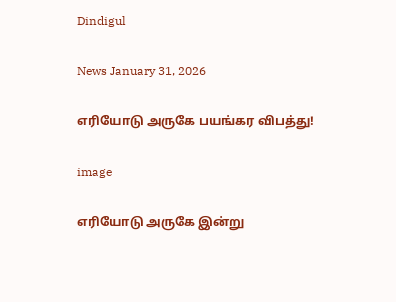Dindigul

News January 31, 2026

எரியோடு அருகே பயங்கர விபத்து!

image

எரியோடு அருகே இன்று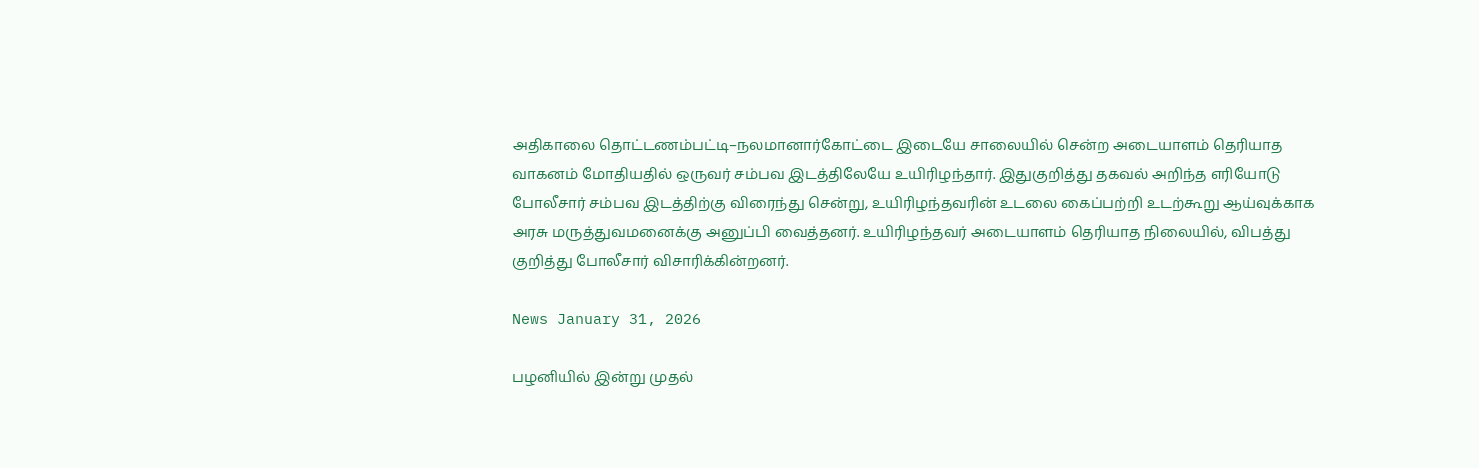அதிகாலை தொட்டணம்பட்டி–நலமானார்கோட்டை இடையே சாலையில் சென்ற அடையாளம் தெரியாத வாகனம் மோதியதில் ஒருவர் சம்பவ இடத்திலேயே உயிரிழந்தார். இதுகுறித்து தகவல் அறிந்த எரியோடு போலீசார் சம்பவ இடத்திற்கு விரைந்து சென்று, உயிரிழந்தவரின் உடலை கைப்பற்றி உடற்கூறு ஆய்வுக்காக அரசு மருத்துவமனைக்கு அனுப்பி வைத்தனர். உயிரிழந்தவர் அடையாளம் தெரியாத நிலையில், விபத்து குறித்து போலீசார் விசாரிக்கின்றனர்.

News January 31, 2026

பழனியில் இன்று முதல்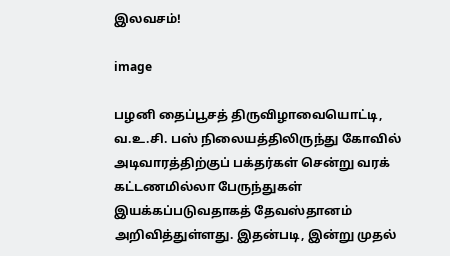இலவசம்!

image

பழனி தைப்பூசத் திருவிழாவையொட்டி, வ.உ.சி. பஸ் நிலையத்திலிருந்து கோவில் அடிவாரத்திற்குப் பக்தர்கள் சென்று வரக் கட்டணமில்லா பேருந்துகள் இயக்கப்படுவதாகத் தேவஸ்தானம் அறிவித்துள்ளது. இதன்படி, இன்று முதல்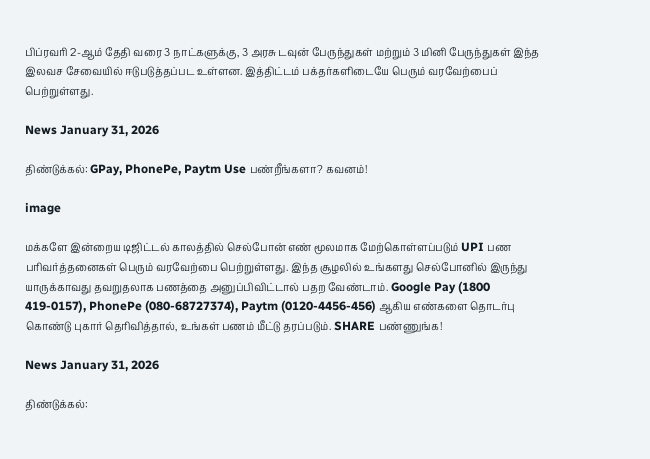பிப்ரவரி 2-ஆம் தேதி வரை 3 நாட்களுக்கு, 3 அரசு டவுன் பேருந்துகள் மற்றும் 3 மினி பேருந்துகள் இந்த இலவச சேவையில் ஈடுபடுத்தப்பட உள்ளன. இத்திட்டம் பக்தர்களிடையே பெரும் வரவேற்பைப் பெற்றுள்ளது.

News January 31, 2026

திண்டுக்கல்: GPay, PhonePe, Paytm Use பண்றீங்களா? கவனம்!

image

மக்களே இன்றைய டிஜிட்டல் காலத்தில் செல்போன் எண் மூலமாக மேற்கொள்ளப்படும் UPI பண பரிவர்த்தனைகள் பெரும் வரவேற்பை பெற்றுள்ளது. இந்த சூழலில் உங்களது செல்போனில் இருந்து யாருக்காவது தவறுதலாக பணத்தை அனுப்பிவிட்டால் பதற வேண்டாம். Google Pay (1800 419-0157), PhonePe (080-68727374), Paytm (0120-4456-456) ஆகிய எண்களை தொடர்பு கொண்டு புகார் தெரிவித்தால், உங்கள் பணம் மீட்டு தரப்படும். SHARE பண்ணுங்க!

News January 31, 2026

திண்டுக்கல்: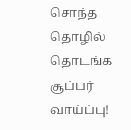சொந்த தொழில் தொடங்க சூப்பர் வாய்ப்பு!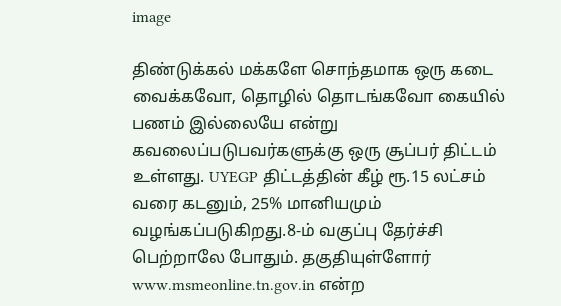image

திண்டுக்கல் மக்களே சொந்தமாக ஒரு கடை வைக்கவோ, தொழில் தொடங்கவோ கையில் பணம் இல்லையே என்று கவலைப்படுபவர்களுக்கு ஒரு சூப்பர் திட்டம் உள்ளது. UYEGP திட்டத்தின் கீழ் ரூ.15 லட்சம் வரை கடனும், 25% மானியமும் வழங்கப்படுகிறது.8-ம் வகுப்பு தேர்ச்சி பெற்றாலே போதும். தகுதியுள்ளோர் www.msmeonline.tn.gov.in என்ற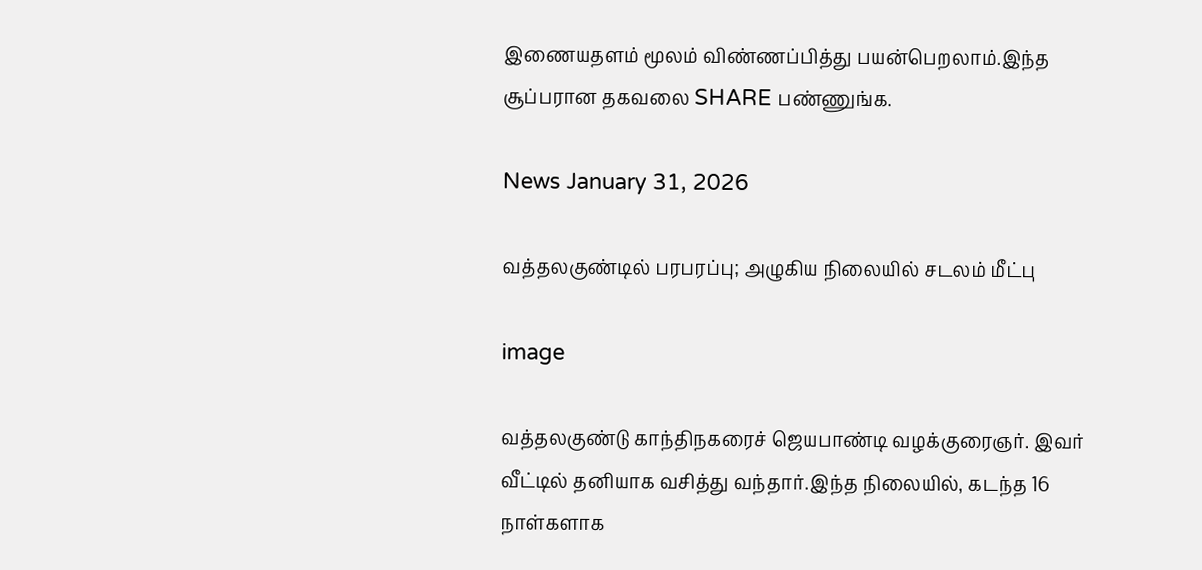இணையதளம் மூலம் விண்ணப்பித்து பயன்பெறலாம்.இந்த சூப்பரான தகவலை SHARE பண்ணுங்க.

News January 31, 2026

வத்தலகுண்டில் பரபரப்பு; அழுகிய நிலையில் சடலம் மீட்பு

image

வத்தலகுண்டு காந்திநகரைச் ஜெயபாண்டி வழக்குரைஞர். இவர் வீட்டில் தனியாக வசித்து வந்தார்.இந்த நிலையில், கடந்த 16 நாள்களாக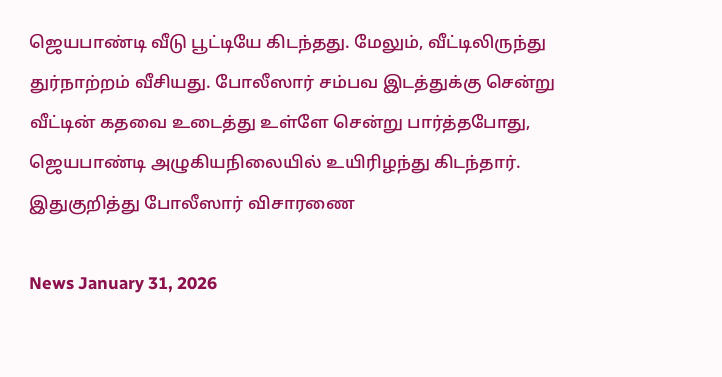ஜெயபாண்டி வீடு பூட்டியே கிடந்தது. மேலும், வீட்டிலிருந்து துர்நாற்றம் வீசியது. போலீஸார் சம்பவ இடத்துக்கு சென்று வீட்டின் கதவை உடைத்து உள்ளே சென்று பார்த்தபோது, ஜெயபாண்டி அழுகியநிலையில் உயிரிழந்து கிடந்தார். இதுகுறித்து போலீஸார் விசாரணை

News January 31, 2026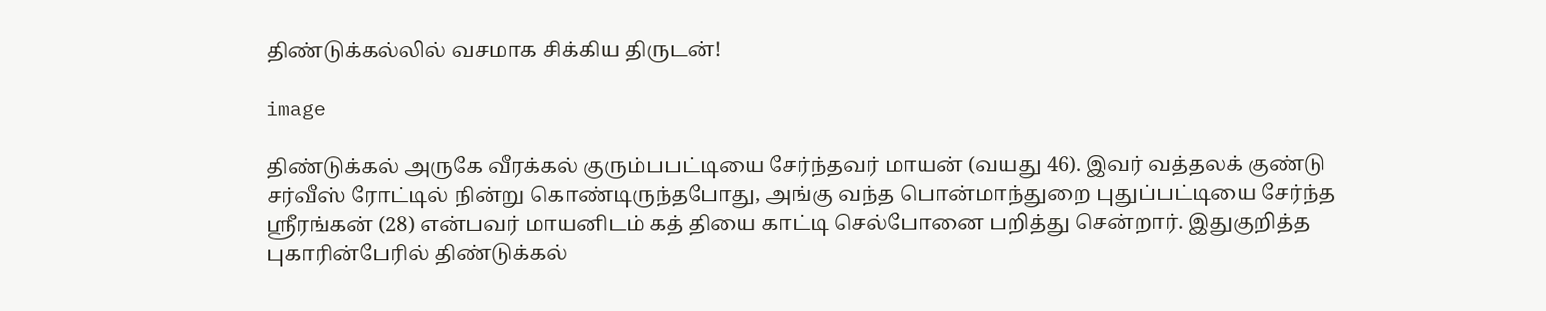திண்டுக்கல்லில் வசமாக சிக்கிய திருடன்!

image

திண்டுக்கல் அருகே வீரக்கல் குரும்பபட்டியை சேர்ந்தவர் மாயன் (வயது 46). இவர் வத்தலக் குண்டு சர்வீஸ் ரோட்டில் நின்று கொண்டிருந்தபோது, அங்கு வந்த பொன்மாந்துறை புதுப்பட்டியை சேர்ந்த ஸ்ரீரங்கன் (28) என்பவர் மாயனிடம் கத் தியை காட்டி செல்போனை பறித்து சென்றார். இதுகுறித்த புகாரின்பேரில் திண்டுக்கல்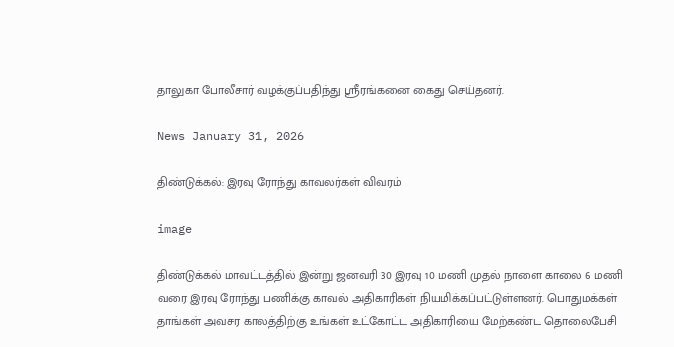தாலுகா போலீசார் வழக்குப்பதிந்து ஸ்ரீரங்கனை கைது செய்தனர்.

News January 31, 2026

திண்டுக்கல்: இரவு ரோந்து காவலர்கள் விவரம்

image

திண்டுக்கல் மாவட்டத்தில் இன்று ஜனவரி 30 இரவு 10 மணி முதல் நாளை காலை 6 மணி வரை இரவு ரோந்து பணிக்கு காவல் அதிகாரிகள் நியமிக்கப்பட்டுள்ளனர். பொதுமக்கள் தாங்கள் அவசர காலத்திற்கு உங்கள் உட்கோட்ட அதிகாரியை மேற்கண்ட தொலைபேசி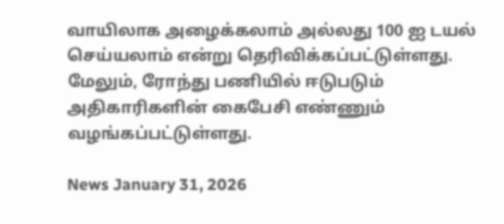வாயிலாக அழைக்கலாம் அல்லது 100 ஐ டயல் செய்யலாம் என்று தெரிவிக்கப்பட்டுள்ளது. மேலும், ரோந்து பணியில் ஈடுபடும் அதிகாரிகளின் கைபேசி எண்ணும் வழங்கப்பட்டுள்ளது.

News January 31, 2026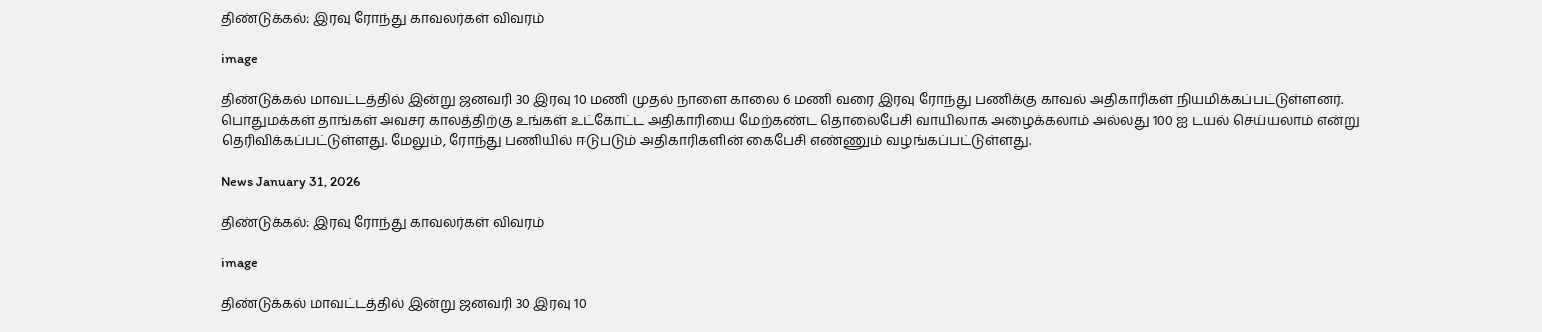திண்டுக்கல்: இரவு ரோந்து காவலர்கள் விவரம்

image

திண்டுக்கல் மாவட்டத்தில் இன்று ஜனவரி 30 இரவு 10 மணி முதல் நாளை காலை 6 மணி வரை இரவு ரோந்து பணிக்கு காவல் அதிகாரிகள் நியமிக்கப்பட்டுள்ளனர். பொதுமக்கள் தாங்கள் அவசர காலத்திற்கு உங்கள் உட்கோட்ட அதிகாரியை மேற்கண்ட தொலைபேசி வாயிலாக அழைக்கலாம் அல்லது 100 ஐ டயல் செய்யலாம் என்று தெரிவிக்கப்பட்டுள்ளது. மேலும், ரோந்து பணியில் ஈடுபடும் அதிகாரிகளின் கைபேசி எண்ணும் வழங்கப்பட்டுள்ளது.

News January 31, 2026

திண்டுக்கல்: இரவு ரோந்து காவலர்கள் விவரம்

image

திண்டுக்கல் மாவட்டத்தில் இன்று ஜனவரி 30 இரவு 10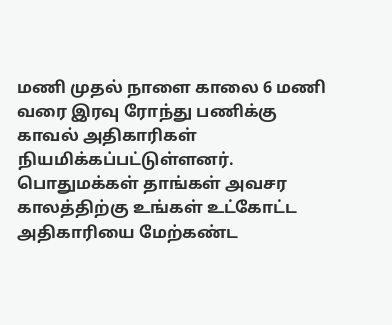மணி முதல் நாளை காலை 6 மணி வரை இரவு ரோந்து பணிக்கு காவல் அதிகாரிகள் நியமிக்கப்பட்டுள்ளனர். பொதுமக்கள் தாங்கள் அவசர காலத்திற்கு உங்கள் உட்கோட்ட அதிகாரியை மேற்கண்ட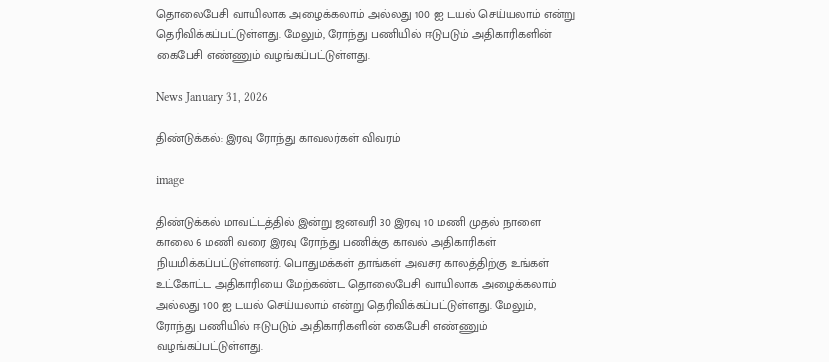தொலைபேசி வாயிலாக அழைக்கலாம் அல்லது 100 ஐ டயல் செய்யலாம் என்று தெரிவிக்கப்பட்டுள்ளது. மேலும், ரோந்து பணியில் ஈடுபடும் அதிகாரிகளின் கைபேசி எண்ணும் வழங்கப்பட்டுள்ளது.

News January 31, 2026

திண்டுக்கல்: இரவு ரோந்து காவலர்கள் விவரம்

image

திண்டுக்கல் மாவட்டத்தில் இன்று ஜனவரி 30 இரவு 10 மணி முதல் நாளை காலை 6 மணி வரை இரவு ரோந்து பணிக்கு காவல் அதிகாரிகள் நியமிக்கப்பட்டுள்ளனர். பொதுமக்கள் தாங்கள் அவசர காலத்திற்கு உங்கள் உட்கோட்ட அதிகாரியை மேற்கண்ட தொலைபேசி வாயிலாக அழைக்கலாம் அல்லது 100 ஐ டயல் செய்யலாம் என்று தெரிவிக்கப்பட்டுள்ளது. மேலும், ரோந்து பணியில் ஈடுபடும் அதிகாரிகளின் கைபேசி எண்ணும் வழங்கப்பட்டுள்ளது.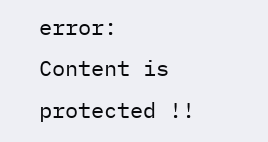error: Content is protected !!